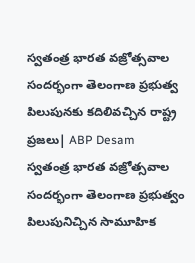స్వతంత్ర భారత వజ్రోత్సవాల సందర్భంగా తెలంగాణ ప్రభుత్వ పిలుపునకు కదిలివచ్చిన రాష్ట్ర ప్రజలు| ABP Desam
స్వతంత్ర భారత వజ్రోత్సవాల సందర్భంగా తెలంగాణ ప్రభుత్వం పిలుపునిచ్చిన సామూహిక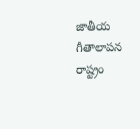జాతీయ గీతాలాపన రాష్ట్రం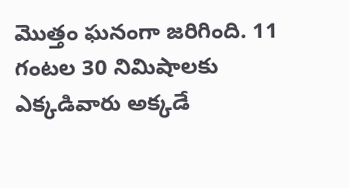మొత్తం ఘనంగా జరిగింది. 11 గంటల 30 నిమిషాలకు ఎక్కడివారు అక్కడే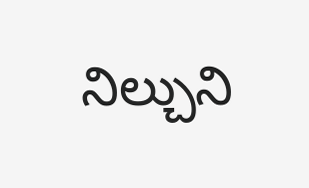నిల్చుని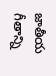జాతీయ గీతాన్ని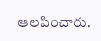ఆలపించారు.